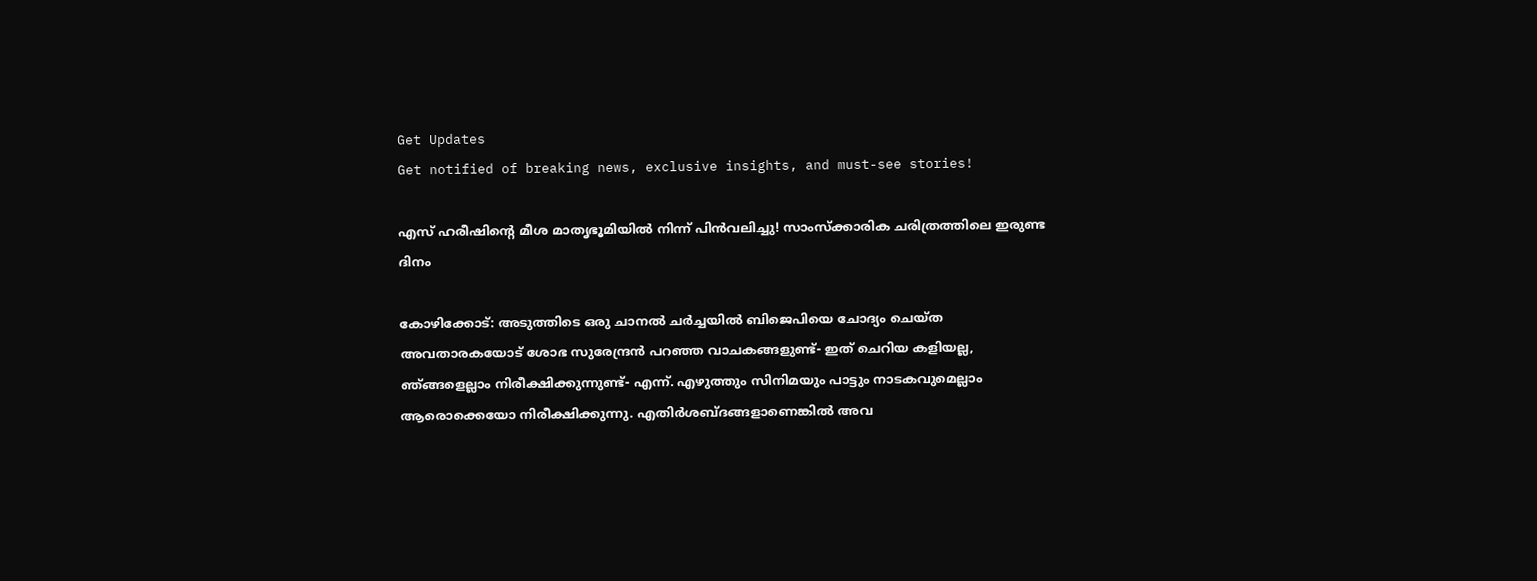Get Updates
Get notified of breaking news, exclusive insights, and must-see stories!

എസ് ഹരീഷിന്റെ മീശ മാതൃഭൂമിയിൽ നിന്ന് പിൻവലിച്ചു! സാംസ്‌ക്കാരിക ചരിത്രത്തിലെ ഇരുണ്ട ദിനം

കോഴിക്കോട്: അടുത്തിടെ ഒരു ചാനല്‍ ചര്‍ച്ചയില്‍ ബിജെപിയെ ചോദ്യം ചെയ്ത അവതാരകയോട് ശോഭ സുരേന്ദ്രന്‍ പറഞ്ഞ വാചകങ്ങളുണ്ട്- ഇത് ചെറിയ കളിയല്ല, ഞ്ങ്ങളെല്ലാം നിരീക്ഷിക്കുന്നുണ്ട്- എന്ന്. എഴുത്തും സിനിമയും പാട്ടും നാടകവുമെല്ലാം ആരൊക്കെയോ നിരീക്ഷിക്കുന്നു. എതിര്‍ശബ്ദങ്ങളാണെങ്കില്‍ അവ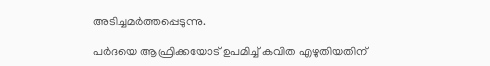അടിച്ചമര്‍ത്തപ്പെടുന്നു.

പര്‍ദയെ ആഫ്രിക്കയോട് ഉപമിച്ച് കവിത എഴുതിയതിന്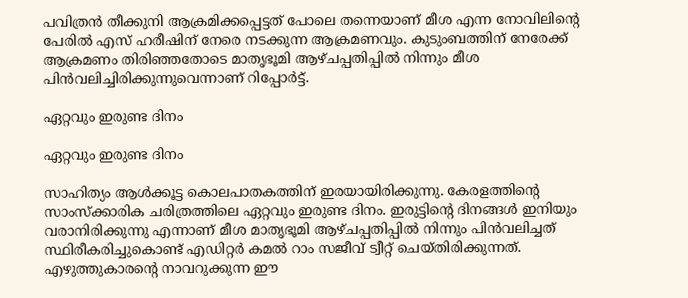പവിത്രന്‍ തീക്കുനി ആക്രമിക്കപ്പെട്ടത് പോലെ തന്നെയാണ് മീശ എന്ന നോവിലിന്റെ പേരില്‍ എസ് ഹരീഷിന് നേരെ നടക്കുന്ന ആക്രമണവും. കുടുംബത്തിന് നേരേക്ക് ആക്രമണം തിരിഞ്ഞതോടെ മാതൃഭൂമി ആഴ്ചപ്പതിപ്പില്‍ നിന്നും മീശ പിന്‍വലിച്ചിരിക്കുന്നുവെന്നാണ് റിപ്പോര്‍ട്ട്.

ഏറ്റവും ഇരുണ്ട ദിനം

ഏറ്റവും ഇരുണ്ട ദിനം

സാഹിത്യം ആള്‍ക്കൂട്ട കൊലപാതകത്തിന് ഇരയായിരിക്കുന്നു. കേരളത്തിന്റെ സാംസ്‌ക്കാരിക ചരിത്രത്തിലെ ഏറ്റവും ഇരുണ്ട ദിനം. ഇരുട്ടിന്റെ ദിനങ്ങള്‍ ഇനിയും വരാനിരിക്കുന്നു എന്നാണ് മീശ മാതൃഭൂമി ആഴ്ചപ്പതിപ്പില്‍ നിന്നും പിന്‍വലിച്ചത് സ്ഥിരീകരിച്ചുകൊണ്ട് എഡിറ്റര്‍ കമല്‍ റാം സജീവ് ട്വീറ്റ് ചെയ്തിരിക്കുന്നത്. എഴുത്തുകാരന്റെ നാവറുക്കുന്ന ഈ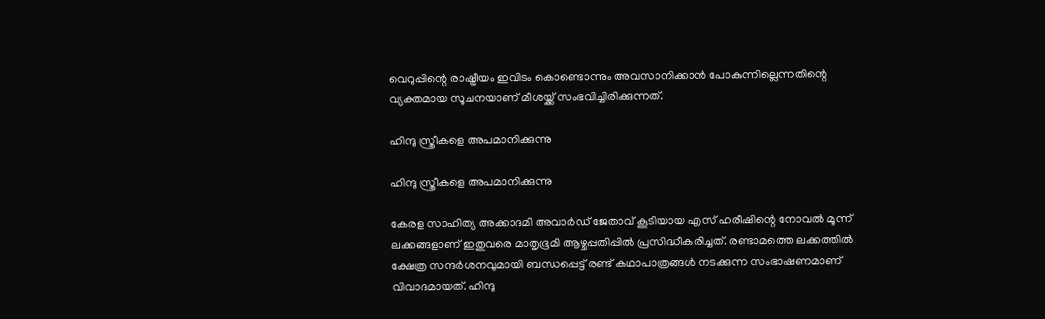വെറുപ്പിന്റെ രാഷ്ട്രീയം ഇവിടം കൊണ്ടൊന്നും അവസാനിക്കാന്‍ പോകുന്നില്ലെന്നതിന്റെ വ്യക്തമായ സൂചനയാണ് മീശയ്ക്ക് സംഭവിച്ചിരിക്കുന്നത്.

ഹിന്ദു സ്ത്രീകളെ അപമാനിക്കുന്നു

ഹിന്ദു സ്ത്രീകളെ അപമാനിക്കുന്നു

കേരള സാഹിത്യ അക്കാദമി അവാര്‍ഡ് ജേതാവ് കൂടിയായ എസ് ഹരീഷിന്റെ നോവല്‍ മൂന്ന് ലക്കങ്ങളാണ് ഇതുവരെ മാതൃഭൂമി ആഴ്ചപ്പതിപ്പില്‍ പ്രസിദ്ധീകരിച്ചത്. രണ്ടാമത്തെ ലക്കത്തില്‍ ക്ഷേത്ര സന്ദര്‍ശനവുമായി ബന്ധപ്പെട്ട് രണ്ട് കഥാപാത്രങ്ങള്‍ നടക്കുന്ന സംഭാഷണമാണ് വിവാദമായത്. ഹിന്ദു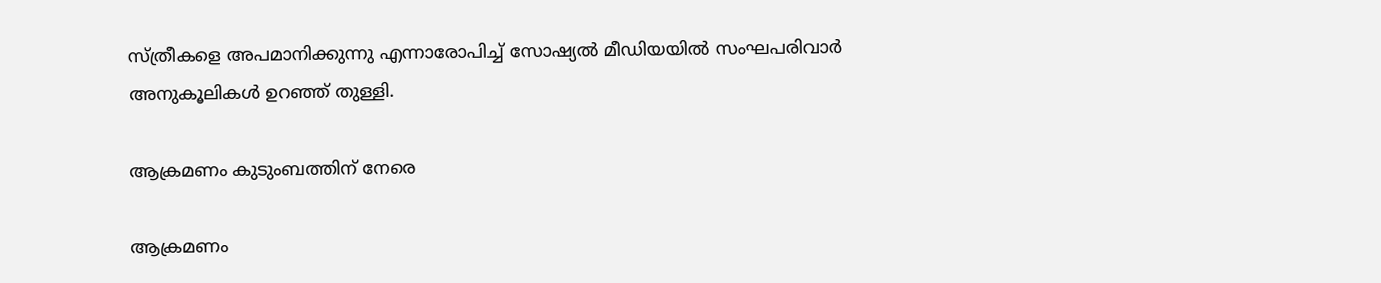സ്ത്രീകളെ അപമാനിക്കുന്നു എന്നാരോപിച്ച് സോഷ്യല്‍ മീഡിയയില്‍ സംഘപരിവാര്‍ അനുകൂലികള്‍ ഉറഞ്ഞ് തുള്ളി.

ആക്രമണം കുടുംബത്തിന് നേരെ

ആക്രമണം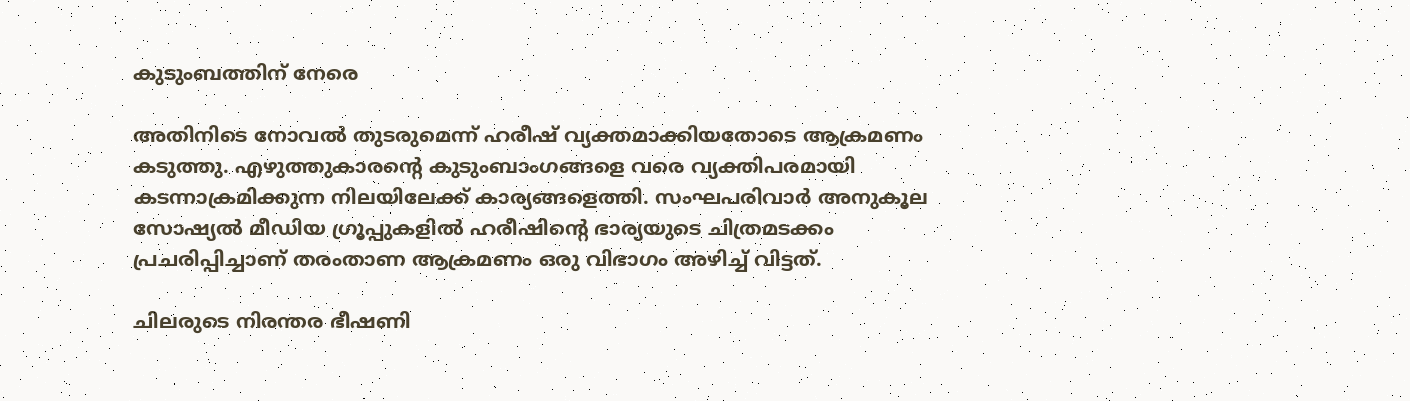കുടുംബത്തിന് നേരെ

അതിനിടെ നോവല്‍ തുടരുമെന്ന് ഹരീഷ് വ്യക്തമാക്കിയതോടെ ആക്രമണം കടുത്തു. എഴുത്തുകാരന്റെ കുടുംബാംഗങ്ങളെ വരെ വ്യക്തിപരമായി കടന്നാക്രമിക്കുന്ന നിലയിലേക്ക് കാര്യങ്ങളെത്തി. സംഘപരിവാര്‍ അനുകൂല സോഷ്യല്‍ മീഡിയ ഗ്രൂപ്പുകളില്‍ ഹരീഷിന്റെ ഭാര്യയുടെ ചിത്രമടക്കം പ്രചരിപ്പിച്ചാണ് തരംതാണ ആക്രമണം ഒരു വിഭാഗം അഴിച്ച് വിട്ടത്.

ചിലരുടെ നിരന്തര ഭീഷണി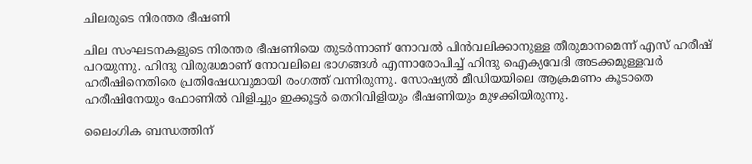ചിലരുടെ നിരന്തര ഭീഷണി

ചില സംഘടനകളുടെ നിരന്തര ഭീഷണിയെ തുടര്‍ന്നാണ് നോവല്‍ പിന്‍വലിക്കാനുള്ള തീരുമാനമെന്ന് എസ് ഹരീഷ് പറയുന്നു. ഹിന്ദു വിരുദ്ധമാണ് നോവലിലെ ഭാഗങ്ങള്‍ എന്നാരോപിച്ച് ഹിന്ദു ഐക്യവേദി അടക്കമുള്ളവര്‍ ഹരീഷിനെതിരെ പ്രതിഷേധവുമായി രംഗത്ത് വന്നിരുന്നു. സോഷ്യല്‍ മീഡിയയിലെ ആക്രമണം കൂടാതെ ഹരീഷിനേയും ഫോണില്‍ വിളിച്ചും ഇക്കൂട്ടര്‍ തെറിവിളിയും ഭീഷണിയും മുഴക്കിയിരുന്നു.

ലൈംഗിക ബന്ധത്തിന്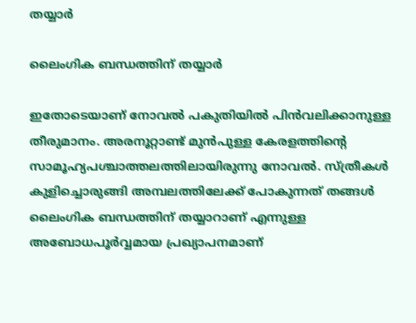തയ്യാർ

ലൈംഗിക ബന്ധത്തിന് തയ്യാർ

ഇതോടെയാണ് നോവല്‍ പകുതിയില്‍ പിന്‍വലിക്കാനുള്ള തീരുമാനം. അരനൂറ്റാണ്ട് മുന്‍പുള്ള കേരളത്തിന്റെ സാമൂഹ്യപശ്ചാത്തലത്തിലായിരുന്നു നോവല്‍. സ്ത്രീകള്‍ കുളിച്ചൊരുങ്ങി അമ്പലത്തിലേക്ക് പോകുന്നത് തങ്ങള്‍ ലൈംഗിക ബന്ധത്തിന് തയ്യാറാണ് എന്നുള്ള അബോധപൂര്‍വ്വമായ പ്രഖ്യാപനമാണ്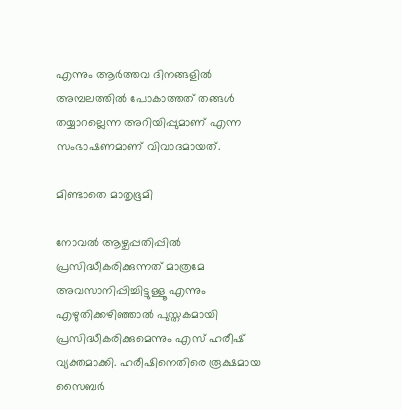എന്നും ആര്‍ത്തവ ദിനങ്ങളില്‍ അമ്പലത്തില്‍ പോകാത്തത് തങ്ങള്‍ തയ്യാറല്ലെന്ന അറിയിപ്പുമാണ് എന്ന സംഭാഷണമാണ് വിവാദമായത്.

മിണ്ടാതെ മാതൃഭൂമി

നോവല്‍ ആഴ്ചപ്പതിപ്പില്‍ പ്രസിദ്ധീകരിക്കുന്നത് മാത്രമേ അവസാനിപ്പിച്ചിട്ടുള്ളൂ എന്നും എഴുതിക്കഴിഞ്ഞാല്‍ പുസ്തകമായി പ്രസിദ്ധീകരിക്കുമെന്നും എസ് ഹരീഷ് വ്യക്തമാക്കി. ഹരീഷിനെതിരെ രൂക്ഷമായ സൈബര്‍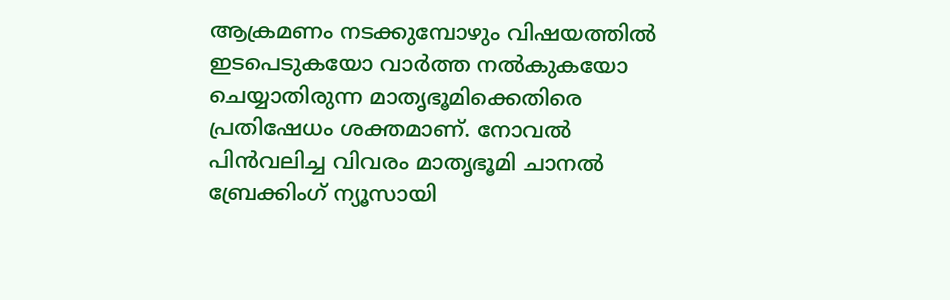ആക്രമണം നടക്കുമ്പോഴും വിഷയത്തില്‍ ഇടപെടുകയോ വാര്‍ത്ത നല്‍കുകയോ ചെയ്യാതിരുന്ന മാതൃഭൂമിക്കെതിരെ പ്രതിഷേധം ശക്തമാണ്. നോവല്‍ പിന്‍വലിച്ച വിവരം മാതൃഭൂമി ചാനല്‍ ബ്രേക്കിംഗ് ന്യൂസായി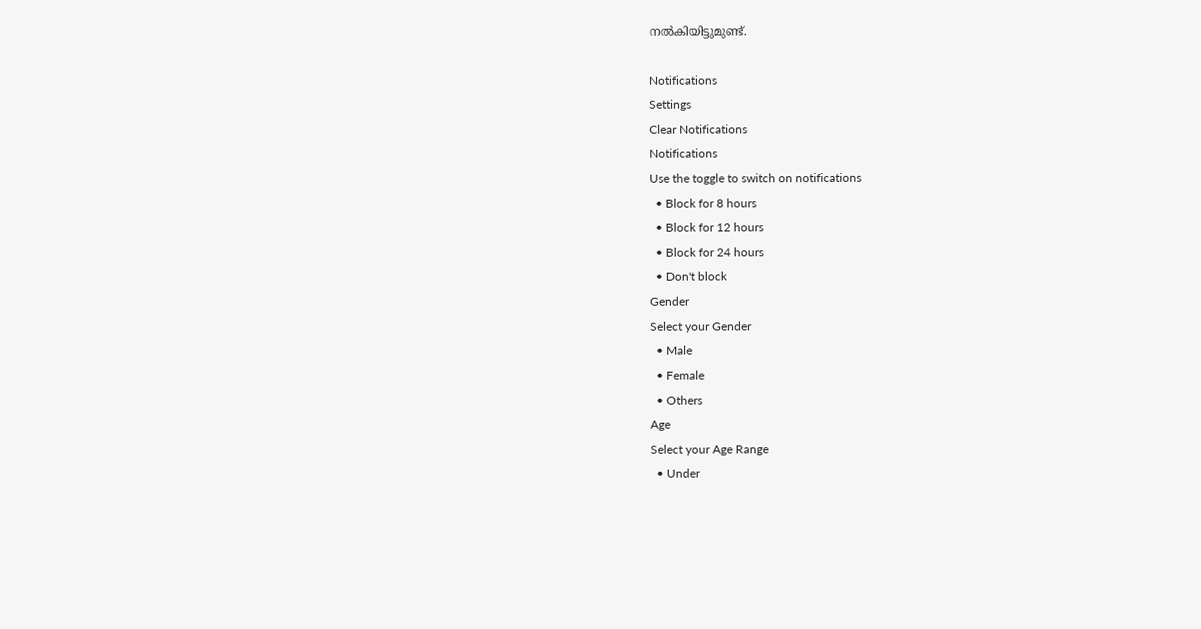നല്‍കിയിട്ടുമുണ്ട്.

Notifications
Settings
Clear Notifications
Notifications
Use the toggle to switch on notifications
  • Block for 8 hours
  • Block for 12 hours
  • Block for 24 hours
  • Don't block
Gender
Select your Gender
  • Male
  • Female
  • Others
Age
Select your Age Range
  • Under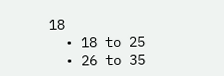18
  • 18 to 25
  • 26 to 35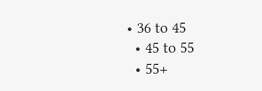• 36 to 45
  • 45 to 55
  • 55+